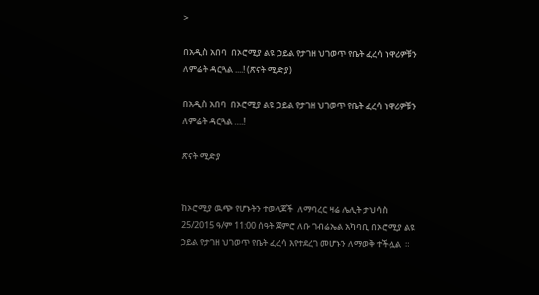>

በአዲስ አበባ  በኦሮሚያ ልዩ ኃይል የታገዘ ህገወጥ የቤት ፈረሳ ነዋሪዎቹን ለምሬት ዳርጓል ....! (ጽናት ሚድያ)

በአዲስ አበባ  በኦሮሚያ ልዩ ኃይል የታገዘ ህገወጥ የቤት ፈረሳ ነዋሪዎቹን ለምሬት ዳርጓል ….!

ጽናት ሚድያ


ከኦሮሚያ ዉጭ የሆኑትን ተወላጆች  ለማባረር ዛሬ ሌሊት ታህሳስ 25/2015 ዓ/ም 11:00 ሰዓት ጀምሮ ለቡ ገብሬኤል አካባቢ በኦሮሚያ ልዩ ኃይል የታገዘ ህገወጥ የቤት ፈረሳ እየተደረገ መሆኑን ለማወቅ ተችሏል  ።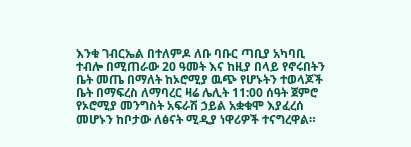እንቁ ገብርኤል በተለምዶ ለቡ ባቡር ጣቢያ አካባቢ ተብሎ በሚጠራው 20 ዓመት እና ከዚያ በላይ የኖሩበትን ቤት መጤ በማለት ከኦሮሚያ ዉጭ የሆኑትን ተወላጆች ቤት በማፍረስ ለማባረር ዛሬ ሌሊት 11:00 ሰዓት ጀምሮ የኦሮሚያ መንግስት አፍራሽ ኃይል አቋቁሞ እያፈረሰ መሆኑን ከቦታው ለፅናት ሚዲያ ነዋሪዎች ተናግረዋል።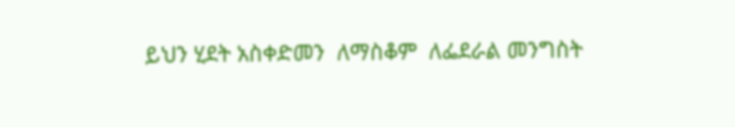ይህን ሂደት አስቀድመን  ለማስቆም  ለፌደራል መንግስት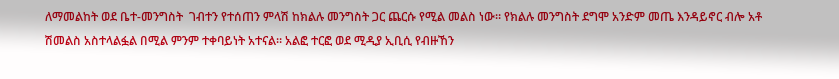ለማመልከት ወደ ቤተ-መንግስት  ገብተን የተሰጠን ምላሽ ከክልሉ መንግስት ጋር ጨርሱ የሚል መልስ ነው። የክልሉ መንግስት ደግሞ አንድም መጤ እንዳይኖር ብሎ አቶ ሽመልስ አስተላልፏል በሚል ምንም ተቀባይነት አተናል። አልፎ ተርፎ ወደ ሚዲያ ኢቢሲ የብዙኸን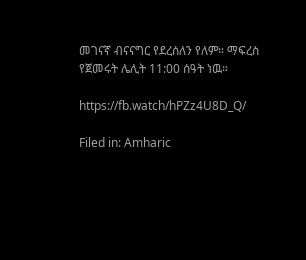መገናኛ ብናናግር የደረሰለን የለም። ማፍረስ የጀመሩት ሌሊት 11:00 ሰዓት ነዉ።

https://fb.watch/hPZz4U8D_Q/

Filed in: Amharic